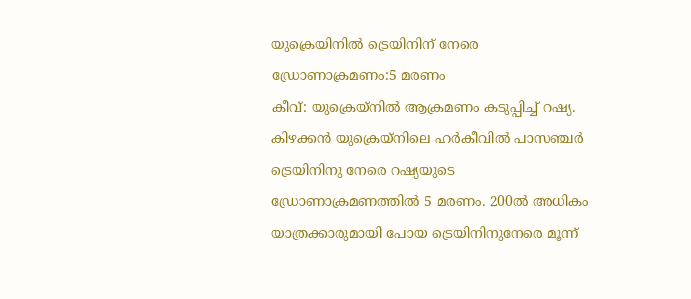യുക്രെയിനിൽ ട്രെയിനിന് നേരെ ഡ്രോണാക്രമണം:5 മരണം
കീവ്: യുക്രെയ്നിൽ ആക്രമണം കടുപ്പിച്ച് റഷ്യ. കിഴക്കൻ യുക്രെയ്നിലെ ഹർകീവിൽ പാസഞ്ചർ ട്രെയിനിനു നേരെ റഷ്യയുടെ ഡ്രോണാക്രമണത്തിൽ 5 മരണം. 200ൽ അധികം യാത്രക്കാരുമായി പോയ ട്രെയിനിനുനേരെ മൂന്ന്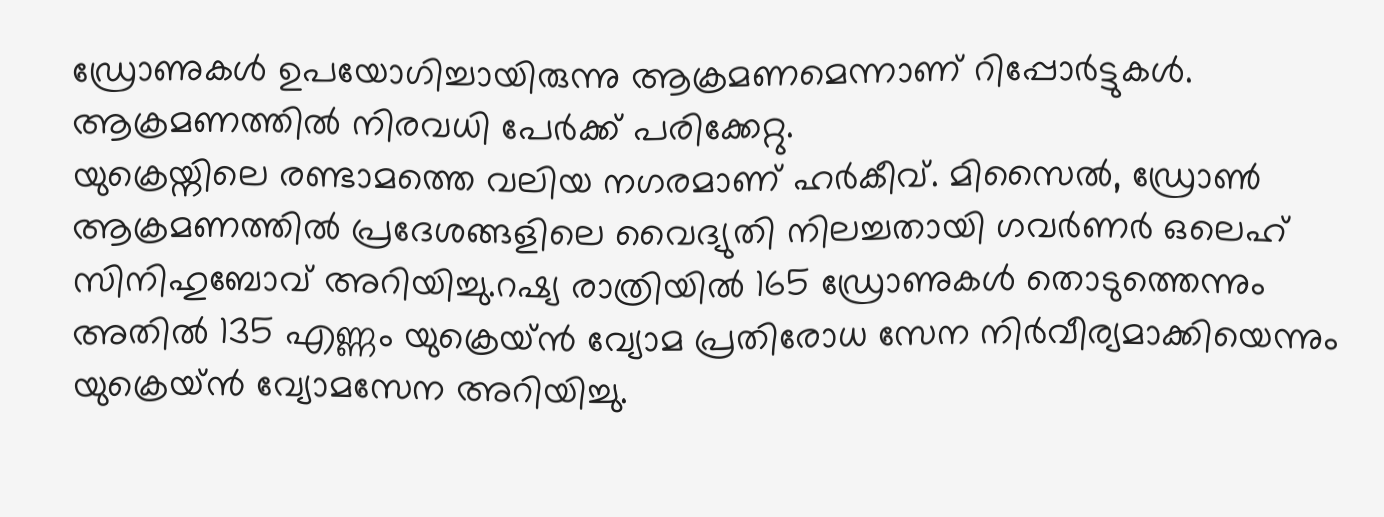ഡ്രോണുകൾ ഉപയോഗിച്ചായിരുന്നു ആക്രമണമെന്നാണ് റിപ്പോർട്ടുകൾ. ആക്രമണത്തിൽ നിരവധി പേർക്ക് പരിക്കേറ്റു.
യുക്രെയ്നിലെ രണ്ടാമത്തെ വലിയ നഗരമാണ് ഹർകീവ്. മിസൈൽ, ഡ്രോൺ ആക്രമണത്തിൽ പ്രദേശങ്ങളിലെ വൈദ്യുതി നിലച്ചതായി ഗവർണർ ഒലെഹ് സിനിഹുബോവ് അറിയിച്ചു.റഷ്യ രാത്രിയിൽ 165 ഡ്രോണുകൾ തൊടുത്തെന്നും അതിൽ 135 എണ്ണം യുക്രെയ്ൻ വ്യോമ പ്രതിരോധ സേന നിർവീര്യമാക്കിയെന്നും യുക്രെയ്ൻ വ്യോമസേന അറിയിച്ചു.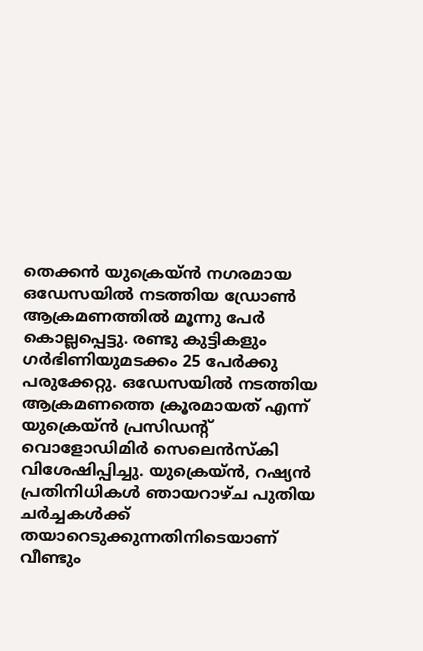തെക്കൻ യുക്രെയ്ൻ നഗരമായ ഒഡേസയിൽ നടത്തിയ ഡ്രോൺ ആക്രമണത്തിൽ മൂന്നു പേർ കൊല്ലപ്പെട്ടു. രണ്ടു കുട്ടികളും ഗർഭിണിയുമടക്കം 25 പേർക്കു പരുക്കേറ്റു. ഒഡേസയിൽ നടത്തിയ ആക്രമണത്തെ ക്രൂരമായത് എന്ന് യുക്രെയ്ൻ പ്രസിഡന്റ് വൊളോഡിമിർ സെലെൻസ്കി വിശേഷിപ്പിച്ചു. യുക്രെയ്ൻ, റഷ്യൻ പ്രതിനിധികൾ ഞായറാഴ്ച പുതിയ ചർച്ചകൾക്ക് തയാറെടുക്കുന്നതിനിടെയാണ് വീണ്ടും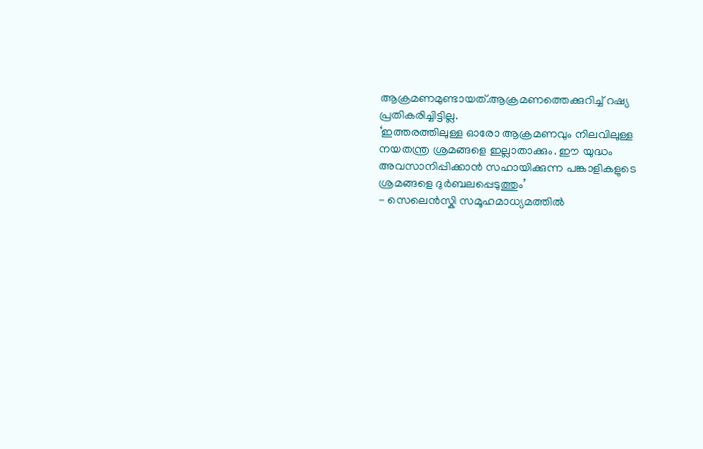ആക്രമണമുണ്ടായത്.ആക്രമണത്തെക്കുറിച്ച് റഷ്യ പ്രതികരിച്ചിട്ടില്ല.
‘ഇത്തരത്തിലുള്ള ഓരോ ആക്രമണവും നിലവിലുള്ള നയതന്ത്ര ശ്രമങ്ങളെ ഇല്ലാതാക്കും. ഈ യുദ്ധം അവസാനിപ്പിക്കാൻ സഹായിക്കുന്ന പങ്കാളികളുടെ ശ്രമങ്ങളെ ദുർബലപ്പെടുത്തും’
- സെലെൻസ്കി സമൂഹമാധ്യമത്തിൽ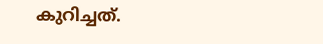കുറിച്ചത്.